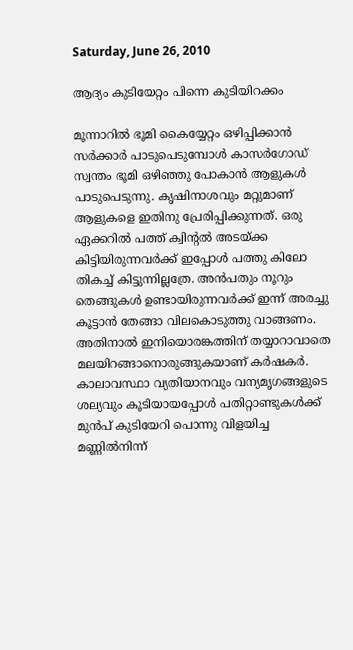Saturday, June 26, 2010

ആദ്യം കുടിയേറ്റം പിന്നെ കുടിയിറക്കം

മൂന്നാറില്‍ ഭൂമി കൈയ്യേറ്റം ഒഴിപ്പിക്കാന്‍ സര്‍ക്കാര്‍ പാടുപെടുമ്പോള്‍ കാസര്‍ഗോഡ് സ്വന്തം ഭൂമി ഒഴിഞ്ഞു പോകാന്‍ ആളുകള്‍ പാടുപെടുന്നു. കൃഷിനാശവും മറ്റുമാണ് ആളുകളെ ഇതിനു പ്രേരിപ്പിക്കുന്നത്. ഒരു ഏക്കറില്‍ പത്ത് ക്വിന്റല്‍ അടയ്ക്ക കിട്ടിയിരുന്നവര്‍ക്ക് ഇപ്പോള്‍ പത്തു കിലോ തികച്ച് കിട്ടുന്നില്ലത്രേ. അന്‍പതും നൂറും തെങ്ങുകള്‍ ഉണ്ടായിരുന്നവര്‍ക്ക് ഇന്ന് അരച്ചു കൂട്ടാന്‍ തേങ്ങാ വിലകൊടുത്തു വാങ്ങണം. അതിനാല്‍ ഇനിയൊരങ്കത്തിന് തയ്യാറാവാതെ മലയിറങ്ങാനൊരുങ്ങുകയാണ് കര്‍ഷകര്‍. കാലാവസ്ഥാ വ്യതിയാനവും വന്യമൃഗങ്ങളുടെ ശല്യവും കൂടിയായപ്പോള്‍ പതിറ്റാണ്ടുകള്‍ക്ക് മുന്‍പ് കുടിയേറി പൊന്നു വിളയിച്ച മണ്ണില്‍നിന്ന്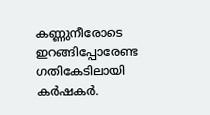കണ്ണുനീരോടെ ഇറങ്ങിപ്പോരേണ്ട ഗതികേടിലായി കര്‍ഷകര്‍.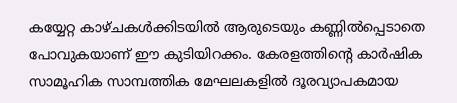കയ്യേറ്റ കാഴ്ചകള്‍ക്കിടയില്‍ ആരുടെയും കണ്ണില്‍പ്പെടാതെ പോവുകയാണ് ഈ കുടിയിറക്കം. കേരളത്തിന്റെ കാര്‍ഷിക സാമൂഹിക സാമ്പത്തിക മേഘലകളില്‍ ദൂരവ്യാപകമായ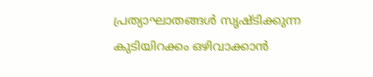പ്രത്യാഘാതങ്ങള്‍ സൃഷ്ടിക്കുന്ന കുടിയിറക്കം ഒഴിവാക്കാന്‍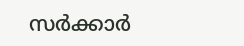സര്‍ക്കാര്‍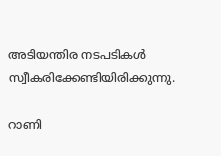അടിയന്തിര നടപടികള്‍ സ്വീകരിക്കേണ്ടിയിരിക്കുന്നു.

റാണി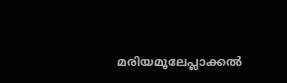മരിയമൂലേപ്ലാക്കല്‍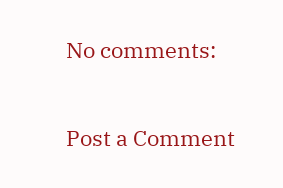No comments:

Post a Comment